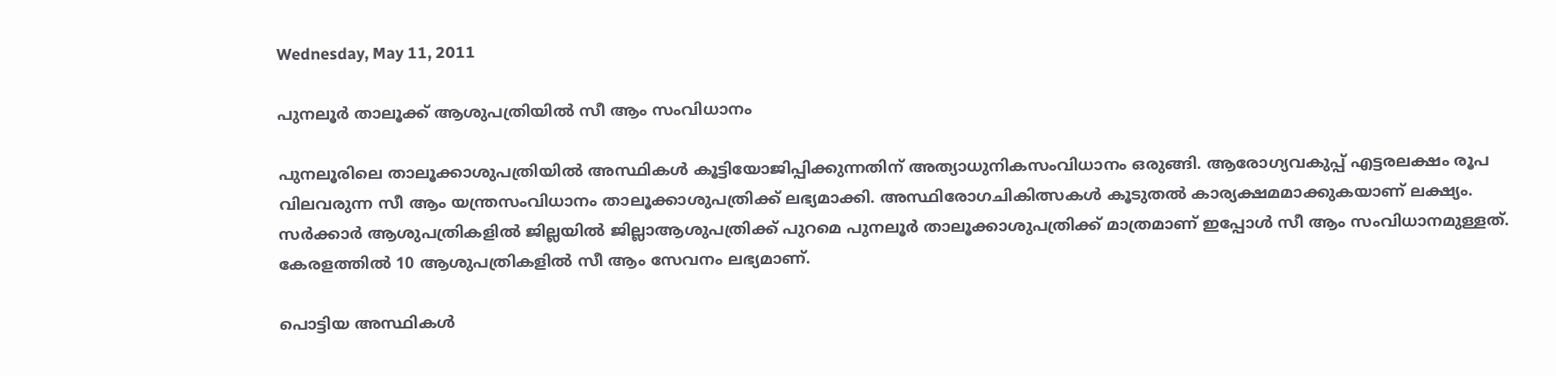Wednesday, May 11, 2011

പുനലൂര്‍ താലൂക്ക് ആശുപത്രിയില്‍ സീ ആം സംവിധാനം

പുനലൂരിലെ താലൂക്കാശുപത്രിയില്‍ അസ്ഥികള്‍ കൂട്ടിയോജിപ്പിക്കുന്നതിന് അത്യാധുനികസംവിധാനം ഒരുങ്ങി. ആരോഗ്യവകുപ്പ് എട്ടരലക്ഷം രൂപ വിലവരുന്ന സീ ആം യന്ത്രസംവിധാനം താലൂക്കാശുപത്രിക്ക് ലഭ്യമാക്കി. അസ്ഥിരോഗചികിത്സകള്‍ കൂടുതല്‍ കാര്യക്ഷമമാക്കുകയാണ് ലക്ഷ്യം. സര്‍ക്കാര്‍ ആശുപത്രികളില്‍ ജില്ലയില്‍ ജില്ലാആശുപത്രിക്ക് പുറമെ പുനലൂര്‍ താലൂക്കാശുപത്രിക്ക് മാത്രമാണ് ഇപ്പോള്‍ സീ ആം സംവിധാനമുള്ളത്. കേരളത്തില്‍ 10 ആശുപത്രികളില്‍ സീ ആം സേവനം ലഭ്യമാണ്.

പൊട്ടിയ അസ്ഥികള്‍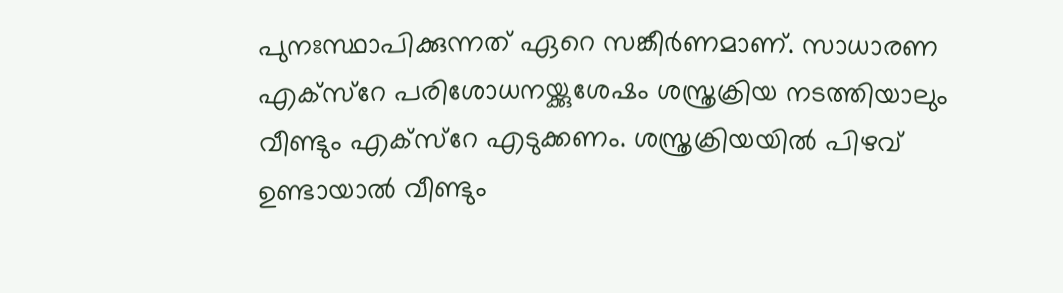പുനഃസ്ഥാപിക്കുന്നത് ഏറെ സങ്കീര്‍ണമാണ്. സാധാരണ എക്സ്റേ പരിശോധനയ്ക്കുശേഷം ശസ്ത്രക്രിയ നടത്തിയാലും വീണ്ടും എക്സ്റേ എടുക്കണം. ശസ്ത്രക്രിയയില്‍ പിഴവ് ഉണ്ടായാല്‍ വീണ്ടും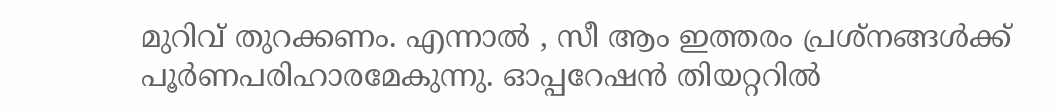മുറിവ് തുറക്കണം. എന്നാല്‍ , സീ ആം ഇത്തരം പ്രശ്നങ്ങള്‍ക്ക് പൂര്‍ണപരിഹാരമേകുന്നു. ഓപ്പറേഷന്‍ തിയറ്ററില്‍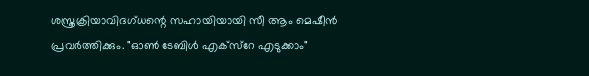ശസ്ത്രക്രിയാവിദഗ്ധന്റെ സഹായിയായി സീ ആം മെഷീന്‍ പ്രവര്‍ത്തിക്കും. "ഓണ്‍ ടേബിള്‍ എക്സ്റേ എടുക്കാം"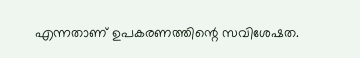എന്നതാണ് ഉപകരണത്തിന്റെ സവിശേഷത.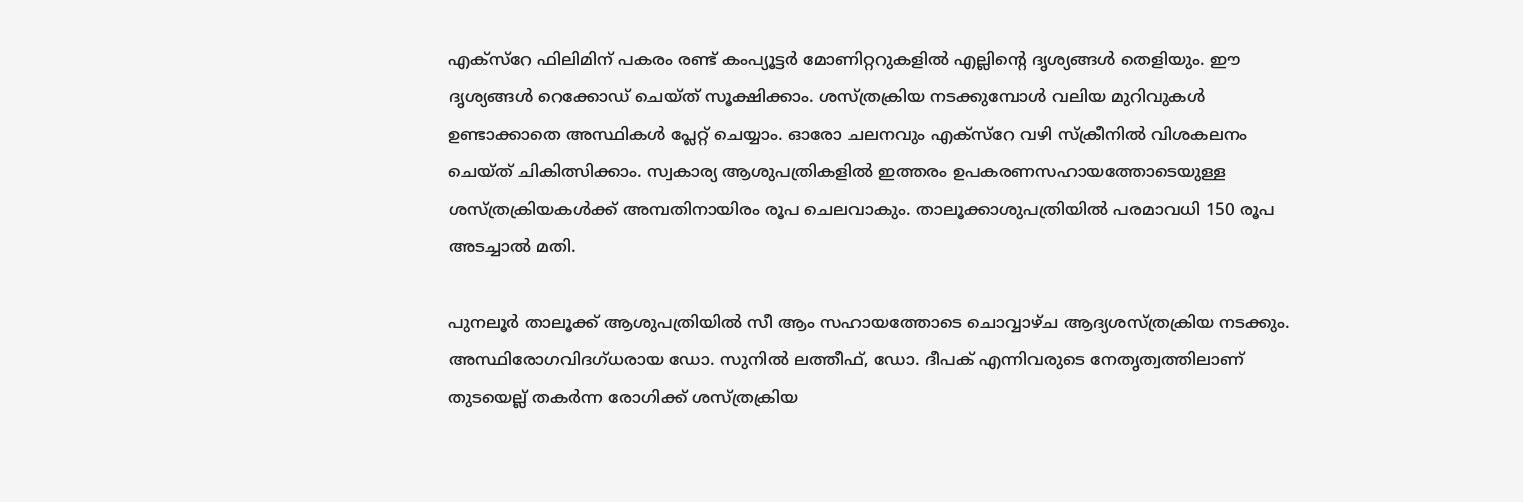എക്സ്റേ ഫിലിമിന് പകരം രണ്ട് കംപ്യൂട്ടര്‍ മോണിറ്ററുകളില്‍ എല്ലിന്റെ ദൃശ്യങ്ങള്‍ തെളിയും. ഈ ദൃശ്യങ്ങള്‍ റെക്കോഡ് ചെയ്ത് സൂക്ഷിക്കാം. ശസ്ത്രക്രിയ നടക്കുമ്പോള്‍ വലിയ മുറിവുകള്‍ ഉണ്ടാക്കാതെ അസ്ഥികള്‍ പ്ലേറ്റ് ചെയ്യാം. ഓരോ ചലനവും എക്സ്റേ വഴി സ്ക്രീനില്‍ വിശകലനം ചെയ്ത് ചികിത്സിക്കാം. സ്വകാര്യ ആശുപത്രികളില്‍ ഇത്തരം ഉപകരണസഹായത്തോടെയുള്ള ശസ്ത്രക്രിയകള്‍ക്ക് അമ്പതിനായിരം രൂപ ചെലവാകും. താലൂക്കാശുപത്രിയില്‍ പരമാവധി 150 രൂപ അടച്ചാല്‍ മതി.

പുനലൂര്‍ താലൂക്ക് ആശുപത്രിയില്‍ സീ ആം സഹായത്തോടെ ചൊവ്വാഴ്ച ആദ്യശസ്ത്രക്രിയ നടക്കും. അസ്ഥിരോഗവിദഗ്ധരായ ഡോ. സുനില്‍ ലത്തീഫ്, ഡോ. ദീപക് എന്നിവരുടെ നേതൃത്വത്തിലാണ് തുടയെല്ല് തകര്‍ന്ന രോഗിക്ക് ശസ്ത്രക്രിയ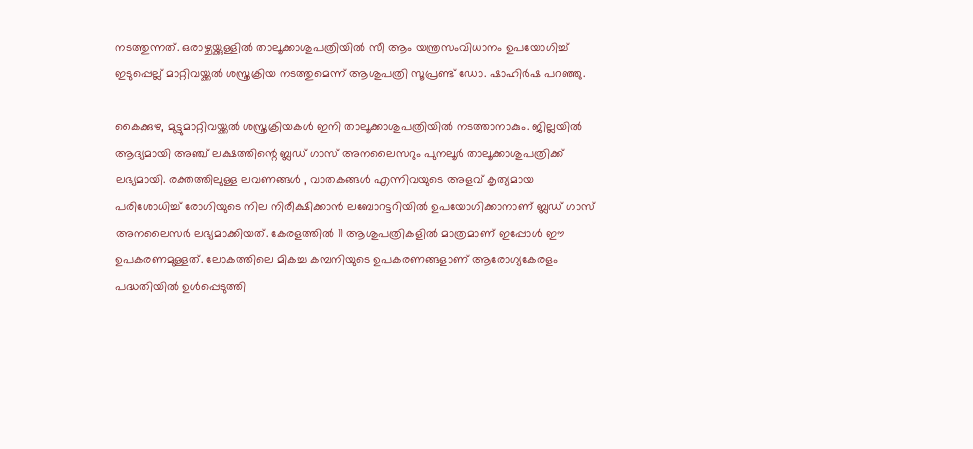നടത്തുന്നത്. ഒരാഴ്ചയ്ക്കുള്ളില്‍ താലൂക്കാശുപത്രിയില്‍ സീ ആം യന്ത്രസംവിധാനം ഉപയോഗിച്ച് ഇടുപ്പെല്ല് മാറ്റിവയ്ക്കല്‍ ശസ്ത്രക്രിയ നടത്തുമെന്ന് ആശുപത്രി സൂപ്രണ്ട് ഡോ. ഷാഹിര്‍ഷ പറഞ്ഞു.

കൈക്കുഴ, മുട്ടുമാറ്റിവയ്ക്കല്‍ ശസ്ത്രക്രിയകള്‍ ഇനി താലൂക്കാശുപത്രിയില്‍ നടത്താനാകും. ജില്ലയില്‍ ആദ്യമായി അഞ്ച് ലക്ഷത്തിന്റെ ബ്ലഡ് ഗാസ് അനലൈസറും പുനലൂര്‍ താലൂക്കാശുപത്രിക്ക് ലഭ്യമായി. രക്തത്തിലുള്ള ലവണങ്ങള്‍ , വാതകങ്ങള്‍ എന്നിവയുടെ അളവ് കൃത്യമായ പരിശോധിച്ച് രോഗിയുടെ നില നിരീക്ഷിക്കാന്‍ ലബോറട്ടറിയില്‍ ഉപയോഗിക്കാനാണ് ബ്ലഡ് ഗാസ് അനലൈസര്‍ ലഭ്യമാക്കിയത്. കേരളത്തില്‍ 11 ആശുപത്രികളില്‍ മാത്രമാണ് ഇപ്പോള്‍ ഈ ഉപകരണമുള്ളത്. ലോകത്തിലെ മികച്ച കമ്പനിയുടെ ഉപകരണങ്ങളാണ് ആരോഗ്യകേരളം പദ്ധതിയില്‍ ഉള്‍പ്പെടുത്തി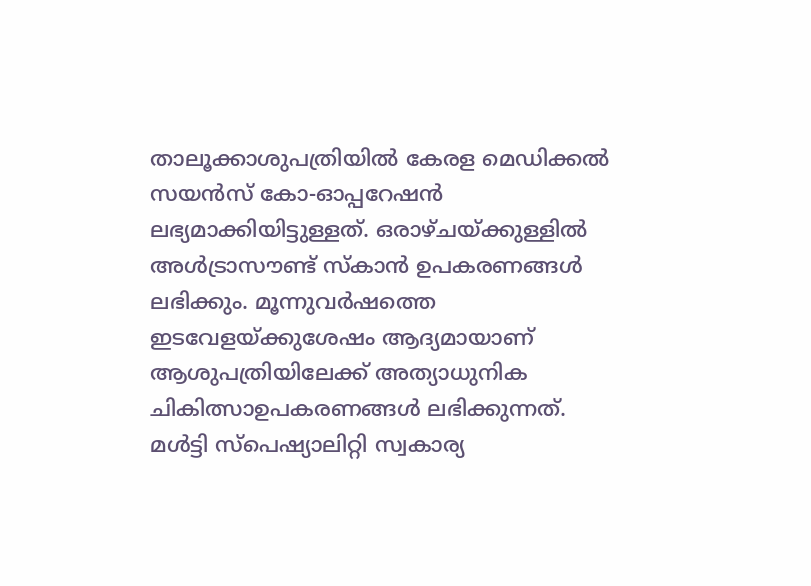താലൂക്കാശുപത്രിയില്‍ കേരള മെഡിക്കല്‍ സയന്‍സ് കോ-ഓപ്പറേഷന്‍ ലഭ്യമാക്കിയിട്ടുള്ളത്. ഒരാഴ്ചയ്ക്കുള്ളില്‍ അള്‍ട്രാസൗണ്ട് സ്കാന്‍ ഉപകരണങ്ങള്‍ ലഭിക്കും. മൂന്നുവര്‍ഷത്തെ ഇടവേളയ്ക്കുശേഷം ആദ്യമായാണ് ആശുപത്രിയിലേക്ക് അത്യാധുനിക ചികിത്സാഉപകരണങ്ങള്‍ ലഭിക്കുന്നത്. മള്‍ട്ടി സ്പെഷ്യാലിറ്റി സ്വകാര്യ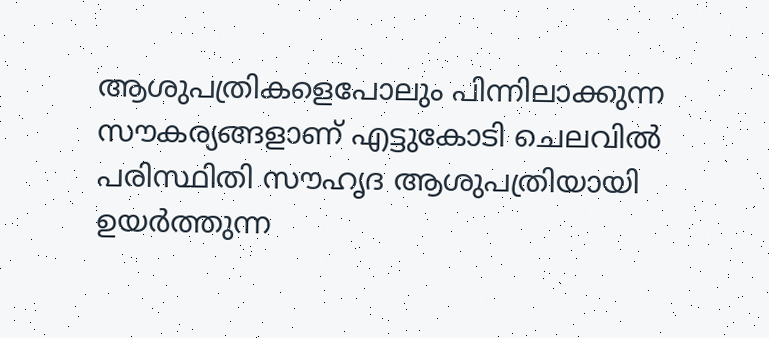ആശുപത്രികളെപോലും പിന്നിലാക്കുന്ന സൗകര്യങ്ങളാണ് എട്ടുകോടി ചെലവില്‍ പരിസ്ഥിതി സൗഹൃദ ആശുപത്രിയായി ഉയര്‍ത്തുന്ന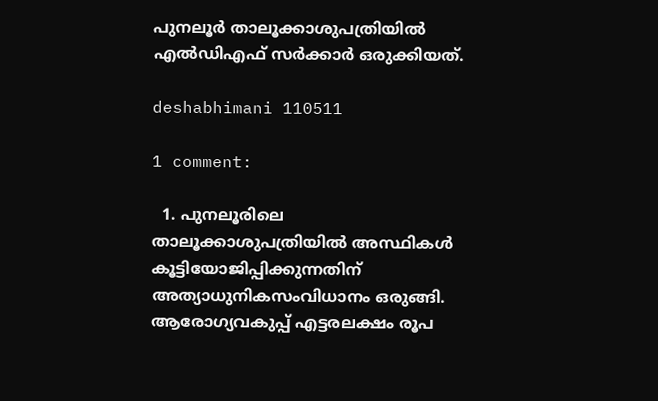പുനലൂര്‍ താലൂക്കാശുപത്രിയില്‍ എല്‍ഡിഎഫ് സര്‍ക്കാര്‍ ഒരുക്കിയത്.

deshabhimani 110511

1 comment:

  1. പുനലൂരിലെ താലൂക്കാശുപത്രിയില്‍ അസ്ഥികള്‍ കൂട്ടിയോജിപ്പിക്കുന്നതിന് അത്യാധുനികസംവിധാനം ഒരുങ്ങി. ആരോഗ്യവകുപ്പ് എട്ടരലക്ഷം രൂപ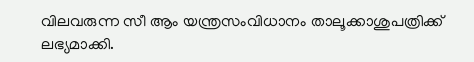വിലവരുന്ന സീ ആം യന്ത്രസംവിധാനം താലൂക്കാശുപത്രിക്ക് ലഭ്യമാക്കി.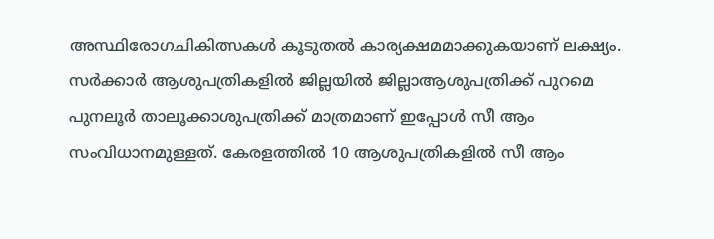അസ്ഥിരോഗചികിത്സകള്‍ കൂടുതല്‍ കാര്യക്ഷമമാക്കുകയാണ് ലക്ഷ്യം. സര്‍ക്കാര്‍ ആശുപത്രികളില്‍ ജില്ലയില്‍ ജില്ലാആശുപത്രിക്ക് പുറമെ പുനലൂര്‍ താലൂക്കാശുപത്രിക്ക് മാത്രമാണ് ഇപ്പോള്‍ സീ ആം സംവിധാനമുള്ളത്. കേരളത്തില്‍ 10 ആശുപത്രികളില്‍ സീ ആം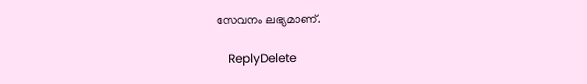സേവനം ലഭ്യമാണ്.

    ReplyDelete